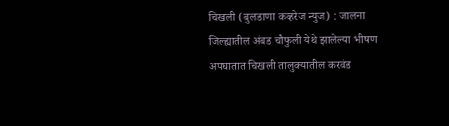चिखली (बुलडाणा कव्हरेज न्युज) : जालना जिल्ह्यातील अंबड चौफुली येथे झालेल्या भीषण अपघातात चिखली तालुक्यातील करवंड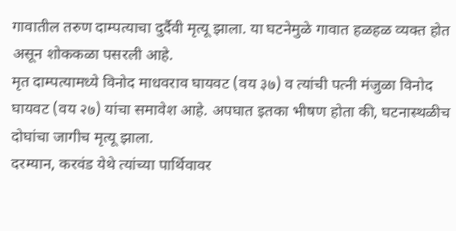गावातील तरुण दाम्पत्याचा दुर्दैवी मृत्यू झाला. या घटनेमुळे गावात हळहळ व्यक्त होत असून शोककळा पसरली आहे.
मृत दाम्पत्यामध्ये विनोद माधवराव घायवट (वय ३७) व त्यांची पत्नी मंजुळा विनोद घायवट (वय २७) यांचा समावेश आहे. अपघात इतका भीषण होता की, घटनास्थळीच दोघांचा जागीच मृत्यू झाला.
दरम्यान, करवंड येथे त्यांच्या पार्थिवावर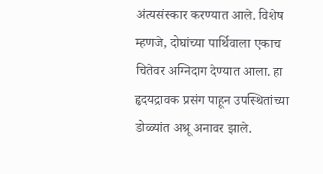अंत्यसंस्कार करण्यात आले. विशेष म्हणजे, दोघांच्या पार्थिवाला एकाच चितेवर अग्निदाग देण्यात आला. हा हृदयद्रावक प्रसंग पाहून उपस्थितांच्या डोळ्यांत अश्रू अनावर झाले.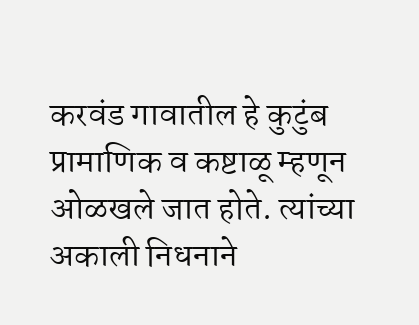करवंड गावातील हे कुटुंब प्रामाणिक व कष्टाळू म्हणून ओळखले जात होते. त्यांच्या अकाली निधनाने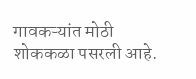गावकऱ्यांत मोठी शोककळा पसरली आहे.